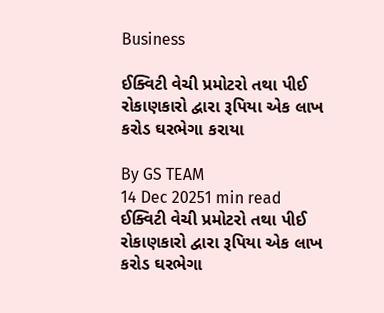Business

ઈક્વિટી વેચી પ્રમોટરો તથા પીઈ રોકાણકારો દ્વારા રૂપિયા એક લાખ કરોડ ઘરભેગા કરાયા

By GS TEAM
14 Dec 20251 min read
ઈક્વિટી વેચી પ્રમોટરો તથા પીઈ રોકાણકારો દ્વારા રૂપિયા એક લાખ કરોડ ઘરભેગા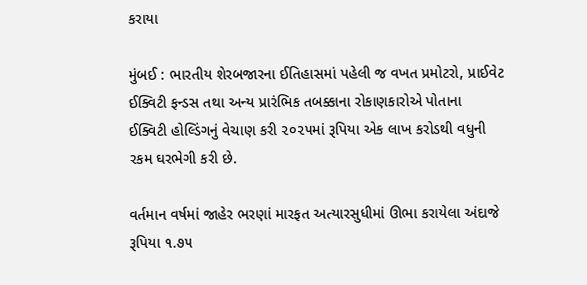કરાયા

મુંબઈ : ભારતીય શેરબજારના ઈતિહાસમાં પહેલી જ વખત પ્રમોટરો, પ્રાઈવેટ ઈક્વિટી ફન્ડસ તથા અન્ય પ્રારંભિક તબક્કાના રોકાણકારોએ પોતાના  ઈક્વિટી હોલ્ડિંગનું વેચાણ કરી ૨૦૨૫માં રૂપિયા એક લાખ કરોડથી વધુની રકમ ઘરભેગી કરી છે.

વર્તમાન વર્ષમાં જાહેર ભરણાં મારફત અત્યારસુધીમાં ઊભા કરાયેલા અંદાજે રૂપિયા ૧.૭૫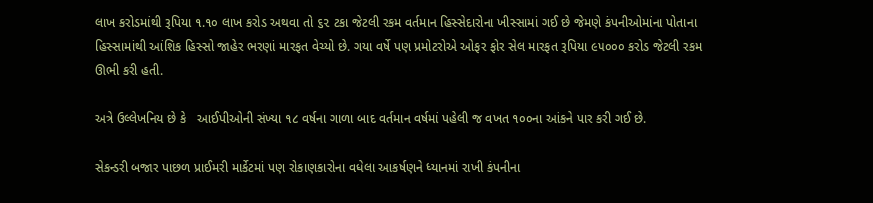લાખ કરોડમાંથી રૂપિયા ૧.૧૦ લાખ કરોડ અથવા તો ૬૨ ટકા જેટલી રકમ વર્તમાન હિસ્સેદારોના ખીસ્સામાં ગઈ છે જેમણે કંપનીઓમાંના પોતાના હિસ્સામાંથી આંશિક હિસ્સો જાહેર ભરણાં મારફત વેચ્યો છે. ગયા વર્ષે પણ પ્રમોટરોએ ઓફર ફોર સેલ મારફત રૂપિયા ૯૫૦૦૦ કરોડ જેટલી રકમ ઊભી કરી હતી.

અત્રે ઉલ્લેખનિય છે કે   આઈપીઓની સંખ્યા ૧૮ વર્ષના ગાળા બાદ વર્તમાન વર્ષમાં પહેલી જ વખત ૧૦૦ના આંકને પાર કરી ગઈ છે.

સેકન્ડરી બજાર પાછળ પ્રાઈમરી માર્કેટમાં પણ રોકાણકારોના વધેલા આકર્ષણને ધ્યાનમાં રાખી કંપનીના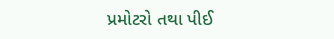પ્રમોટરો તથા પીઈ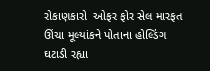રોકાણકારો  ઓફર ફોર સેલ મારફત ઊંચા મૂલ્યાંકને પોતાના હોલ્ડિંગ ઘટાડી રહ્યા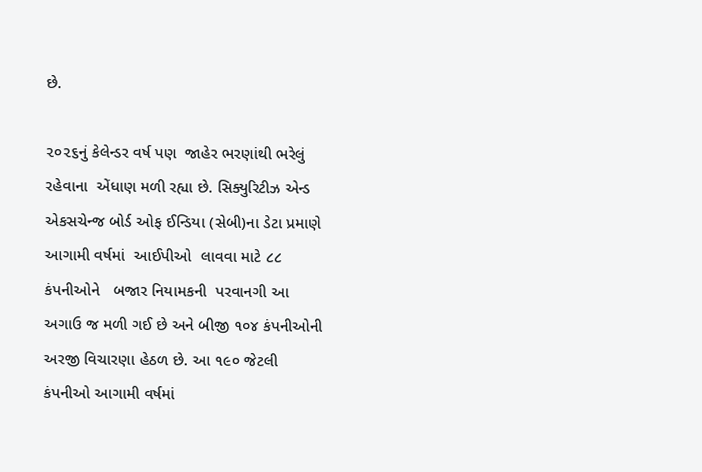છે.

૨૦૨૬નું કેલેન્ડર વર્ષ પણ  જાહેર ભરણાંથી ભરેલું રહેવાના  એંધાણ મળી રહ્યા છે. સિક્યુરિટીઝ એન્ડ એકસચેન્જ બોર્ડ ઓફ ઈન્ડિયા (સેબી)ના ડેટા પ્રમાણે  આગામી વર્ષમાં  આઈપીઓ  લાવવા માટે ૮૮ કંપનીઓને   બજાર નિયામકની  પરવાનગી આ અગાઉ જ મળી ગઈ છે અને બીજી ૧૦૪ કંપનીઓની અરજી વિચારણા હેઠળ છે. આ ૧૯૦ જેટલી કંપનીઓ આગામી વર્ષમાં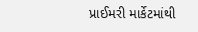પ્રાઈમરી માર્કેટમાંથી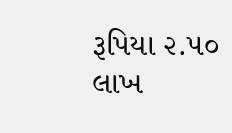રૂપિયા ૨.૫૦ લાખ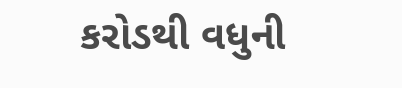કરોડથી વધુની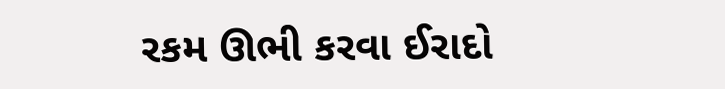રકમ ઊભી કરવા ઈરાદો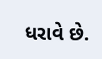ધરાવે છે.